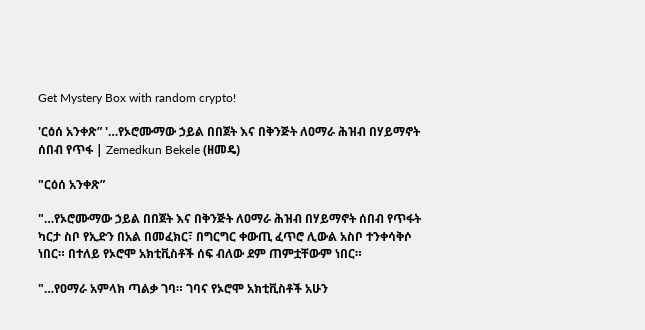Get Mystery Box with random crypto!

'ርዕሰ አንቀጽ” '…የኦሮሙማው ኃይል በበጀት እና በቅንጅት ለዐማራ ሕዝብ በሃይማኖት ሰበብ የጥፋ | Zemedkun Bekele (ዘመዴ)

"ርዕሰ አንቀጽ”

"…የኦሮሙማው ኃይል በበጀት እና በቅንጅት ለዐማራ ሕዝብ በሃይማኖት ሰበብ የጥፋት ካርታ ስቦ የኢድን በአል በመፈክር፣ በግርግር ቀውጢ ፈጥሮ ሊውል አስቦ ተንቀሳቅሶ ነበር። በተለይ የኦሮሞ አክቲቪስቶች ሰፍ ብለው ደም ጠምቷቸውም ነበር።

"…የዐማራ አምላክ ጣልቃ ገባ። ገባና የኦሮሞ አክቲቪስቶች አሁን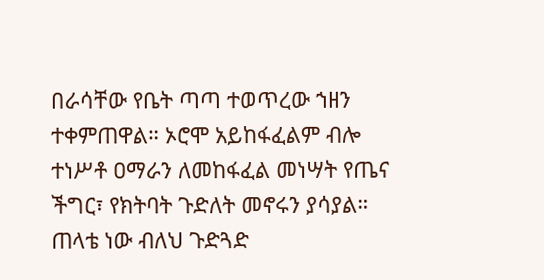በራሳቸው የቤት ጣጣ ተወጥረው ኀዘን ተቀምጠዋል። ኦሮሞ አይከፋፈልም ብሎ ተነሥቶ ዐማራን ለመከፋፈል መነሣት የጤና ችግር፣ የክትባት ጉድለት መኖሩን ያሳያል። ጠላቴ ነው ብለህ ጉድጓድ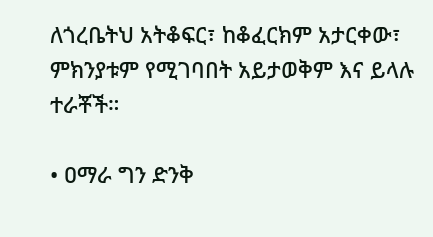ለጎረቤትህ አትቆፍር፣ ከቆፈርክም አታርቀው፣ ምክንያቱም የሚገባበት አይታወቅም እና ይላሉ ተራቾች።

• ዐማራ ግን ድንቅ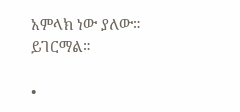አምላክ ነው ያለው። ይገርማል።

•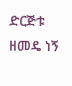ድርጅቱ ዘመዴ ነኝ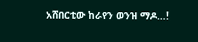አሸበርቲው ከራየን ወንዝ ማዶ…!